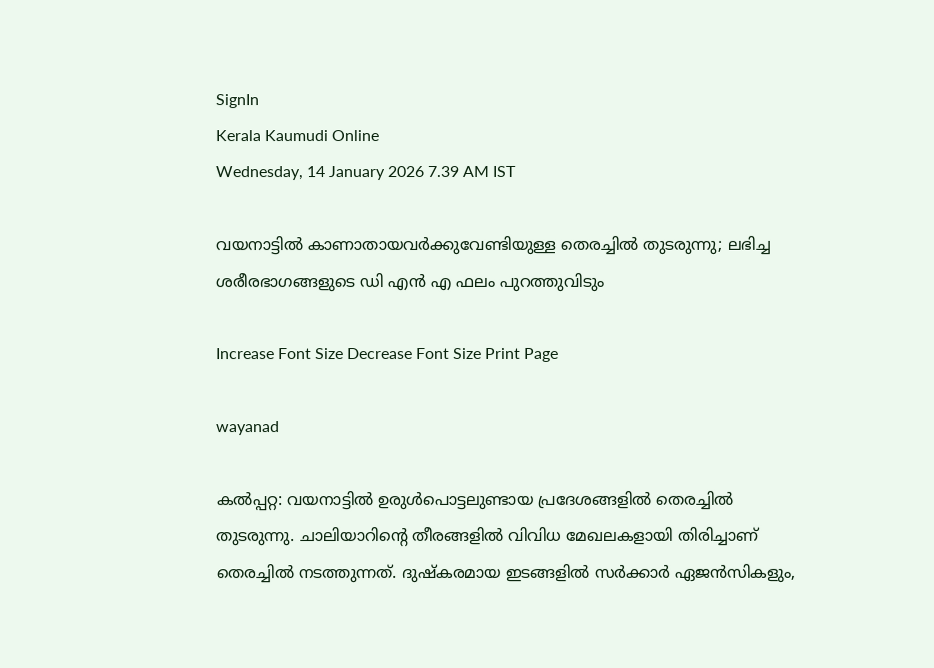SignIn
Kerala Kaumudi Online
Wednesday, 14 January 2026 7.39 AM IST

വയനാട്ടിൽ കാണാതായവർക്കുവേണ്ടിയുള്ള തെരച്ചിൽ തുടരുന്നു; ലഭിച്ച ശരീരഭാഗങ്ങളുടെ ഡി എൻ എ ഫലം പുറത്തുവിടും

Increase Font Size Decrease Font Size Print Page

wayanad

കൽപ്പറ്റ: വയനാട്ടിൽ ഉരുൾപൊട്ടലുണ്ടായ പ്രദേശങ്ങളിൽ തെരച്ചിൽ തുടരുന്നു. ചാലിയാറിന്റെ തീരങ്ങളിൽ വിവിധ മേഖലകളായി തിരിച്ചാണ് തെരച്ചിൽ നടത്തുന്നത്. ദുഷ്‌കരമായ ഇടങ്ങളിൽ സർക്കാർ ഏജൻസികളും,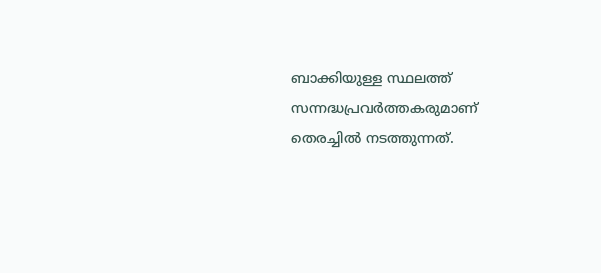ബാക്കിയുള്ള സ്ഥലത്ത് സന്നദ്ധപ്രവർത്തകരുമാണ് തെരച്ചിൽ നടത്തുന്നത്.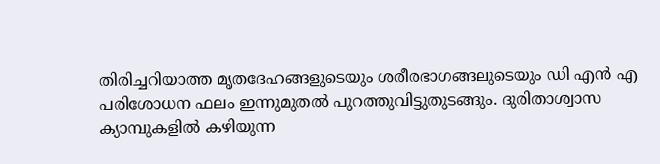തിരിച്ചറിയാത്ത മൃതദേഹങ്ങളുടെയും ശരീരഭാഗങ്ങലുടെയും ഡി എൻ എ പരിശോധന ഫലം ഇന്നുമുതൽ പുറത്തുവിട്ടുതുടങ്ങും. ദുരിതാശ്വാസ ക്യാമ്പുകളിൽ കഴിയുന്ന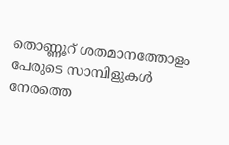തൊണ്ണൂറ് ശതമാനത്തോളം പേരുടെ സാമ്പിളുകൾ നേരത്തെ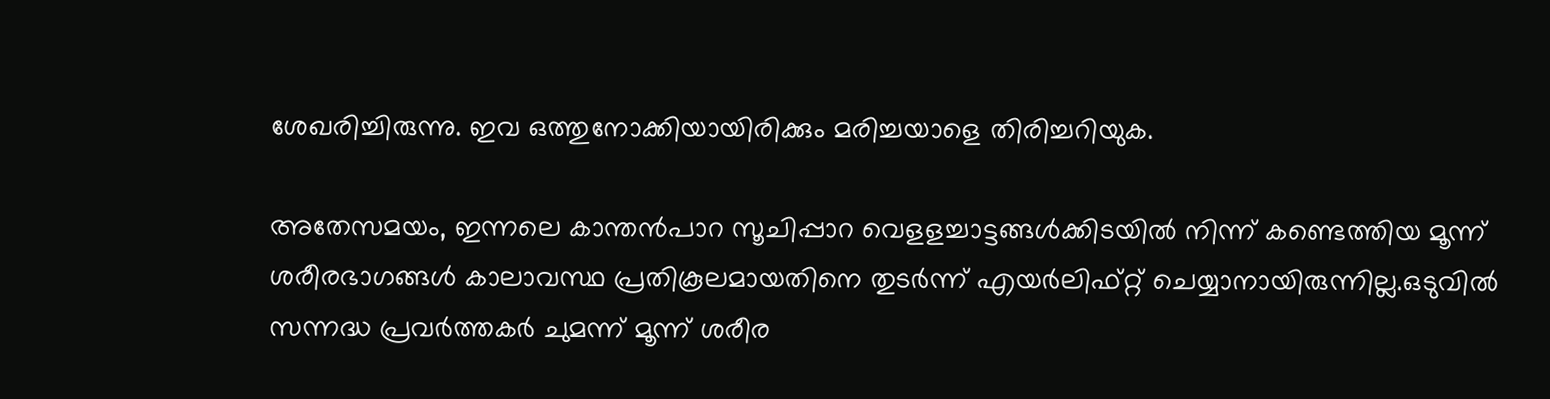ശേഖരിച്ചിരുന്നു. ഇവ ഒത്തുനോക്കിയായിരിക്കും മരിച്ചയാളെ തിരിച്ചറിയുക.

അതേസമയം, ഇന്നലെ കാന്തൻപാറ സൂചിപ്പാറ വെളളച്ചാട്ടങ്ങൾക്കിടയിൽ നിന്ന് കണ്ടെത്തിയ മൂന്ന് ശരീരഭാഗങ്ങൾ കാലാവസ്ഥ പ്രതികൂലമായതിനെ തുടർന്ന് എയർലിഫ്റ്റ് ചെയ്യാനായിരുന്നില്ല.ഒടുവിൽ സന്നദ്ധ പ്രവർത്തകർ ചുമന്ന് മൂന്ന് ശരീര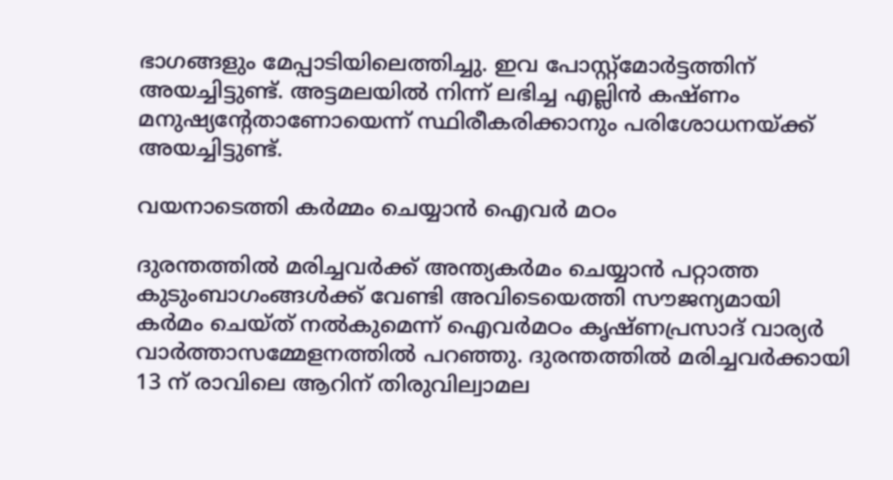ഭാഗങ്ങളും മേപ്പാടിയിലെത്തിച്ചു. ഇവ പോസ്റ്റ്‌മോർട്ടത്തിന് അയച്ചിട്ടുണ്ട്. അട്ടമലയിൽ നിന്ന് ലഭിച്ച എല്ലിൻ കഷ്ണം മനുഷ്യന്റേതാണോയെന്ന് സ്ഥിരീകരിക്കാനും പരിശോധനയ്ക്ക് അയച്ചിട്ടുണ്ട്.

വയനാടെത്തി കർമ്മം ചെയ്യാൻ ഐവർ മഠം

ദുരന്തത്തിൽ മരിച്ചവർക്ക് അന്ത്യകർമം ചെയ്യാൻ പറ്റാത്ത കുടുംബാഗംങ്ങൾക്ക് വേണ്ടി അവിടെയെത്തി സൗജന്യമായി കർമം ചെയ്ത് നൽകുമെന്ന് ഐവർമഠം കൃഷ്ണപ്രസാദ് വാര്യർ വാർത്താസമ്മേളനത്തിൽ പറഞ്ഞു. ദുരന്തത്തിൽ മരിച്ചവർക്കായി 13 ന് രാവിലെ ആറിന് തിരുവില്വാമല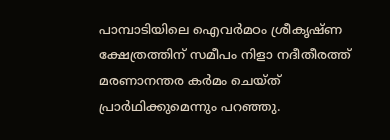പാമ്പാടിയിലെ ഐവർമഠം ശ്രീകൃഷ്ണ ക്ഷേത്രത്തിന് സമീപം നിളാ നദീതീരത്ത് മരണാനന്തര കർമം ചെയ്ത് പ്രാർഥിക്കുമെന്നും പറഞ്ഞു.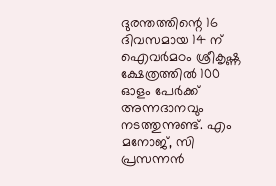ദുരന്തത്തിന്റെ 16 ദിവസമായ 14 ന് ഐവർമഠം ശ്രീകൃഷ്ണ ക്ഷേത്രത്തിൽ 100 ഓളം പേർക്ക് അന്നദാനവും നടത്തുന്നുണ്ട്. എം മനോജ്, സി പ്രസന്നൻ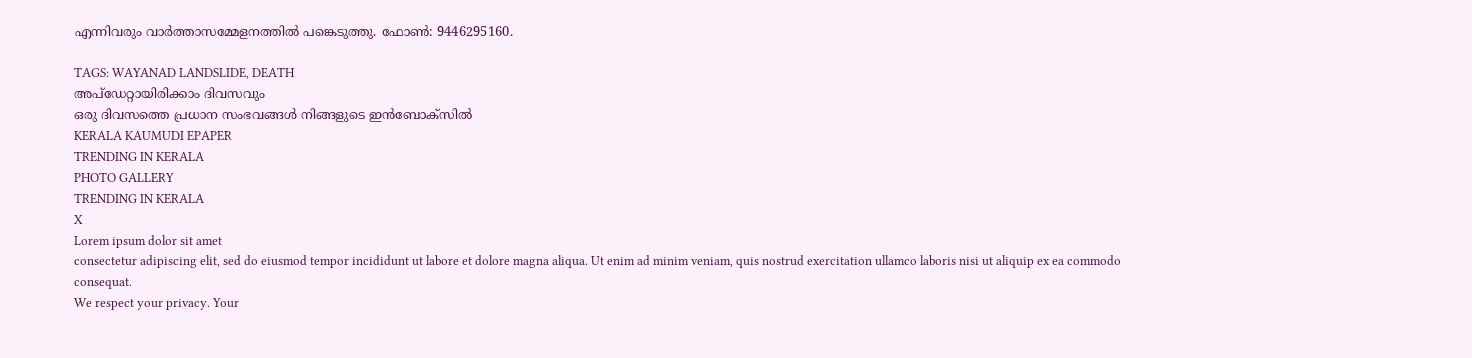എന്നിവരും വാർത്താസമ്മേളനത്തിൽ പങ്കെടുത്തു. ഫോൺ: 9446295160.

TAGS: WAYANAD LANDSLIDE, DEATH
അപ്ഡേറ്റായിരിക്കാം ദിവസവും
ഒരു ദിവസത്തെ പ്രധാന സംഭവങ്ങൾ നിങ്ങളുടെ ഇൻബോക്സിൽ
KERALA KAUMUDI EPAPER
TRENDING IN KERALA
PHOTO GALLERY
TRENDING IN KERALA
X
Lorem ipsum dolor sit amet
consectetur adipiscing elit, sed do eiusmod tempor incididunt ut labore et dolore magna aliqua. Ut enim ad minim veniam, quis nostrud exercitation ullamco laboris nisi ut aliquip ex ea commodo consequat.
We respect your privacy. Your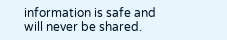information is safe and will never be shared.